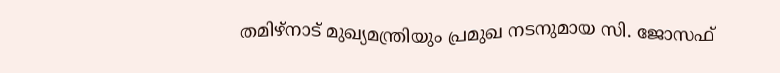തമിഴ്നാട് മുഖ്യമന്ത്രിയും പ്രമുഖ നടനുമായ സി. ജോസഫ്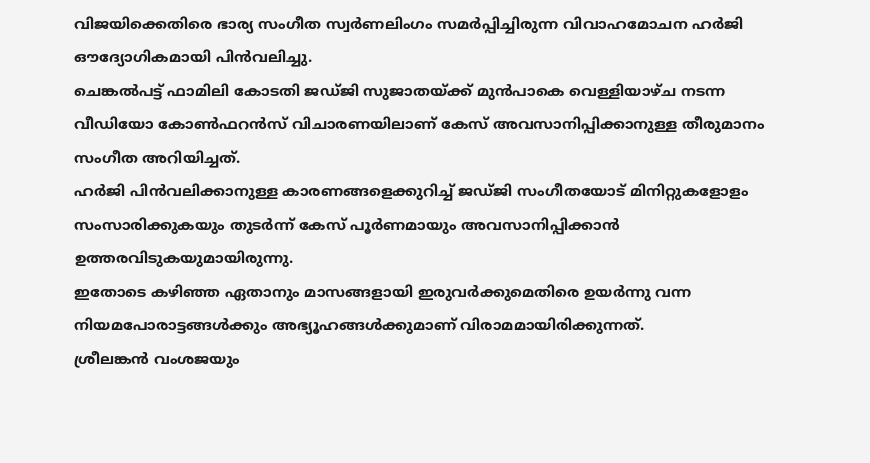വിജയിക്കെതിരെ ഭാര്യ സംഗീത സ്വർണലിംഗം സമർപ്പിച്ചിരുന്ന വിവാഹമോചന ഹർജി ഔദ്യോഗികമായി പിൻവലിച്ചു.
ചെങ്കൽപട്ട് ഫാമിലി കോടതി ജഡ്ജി സുജാതയ്ക്ക് മുൻപാകെ വെള്ളിയാഴ്ച നടന്ന വീഡിയോ കോൺഫറൻസ് വിചാരണയിലാണ് കേസ് അവസാനിപ്പിക്കാനുള്ള തീരുമാനം സംഗീത അറിയിച്ചത്.
ഹർജി പിൻവലിക്കാനുള്ള കാരണങ്ങളെക്കുറിച്ച് ജഡ്ജി സംഗീതയോട് മിനിറ്റുകളോളം സംസാരിക്കുകയും തുടർന്ന് കേസ് പൂർണമായും അവസാനിപ്പിക്കാൻ ഉത്തരവിടുകയുമായിരുന്നു.
ഇതോടെ കഴിഞ്ഞ ഏതാനും മാസങ്ങളായി ഇരുവർക്കുമെതിരെ ഉയർന്നു വന്ന നിയമപോരാട്ടങ്ങൾക്കും അഭ്യൂഹങ്ങൾക്കുമാണ് വിരാമമായിരിക്കുന്നത്.
ശ്രീലങ്കൻ വംശജയും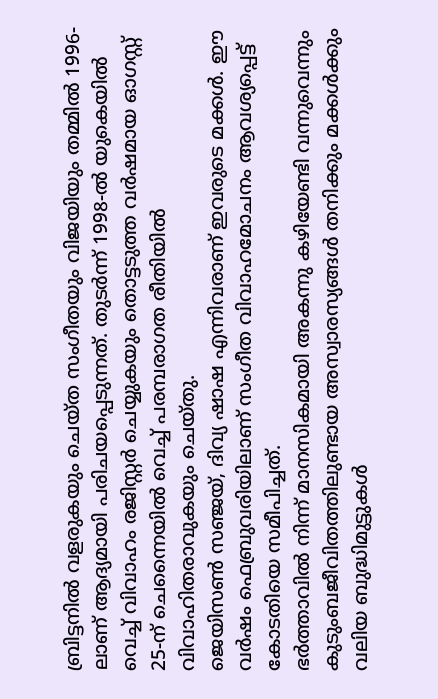ബ്രിട്ടനിൽ വളരുകയും ചെയ്ത സംഗീതയും വിജയിയും തമ്മിൽ 1996-ലാണ് ആദ്യമായി പരിചയപ്പെടുന്നത്. തുടർന്ന് 1998-ൽ യുകെയിൽ വെച്ച് വിവാഹം രജിസ്റ്റർ ചെയ്യുകയും തൊട്ടടുത്ത വർഷമായ ഓഗസ്റ്റ് 25-ന് ചെന്നൈയിൽ വെച്ച് പരമ്പരാഗത രീതിയിൽ വിവാഹിതരാവുകയും ചെയ്തു.
ജെയിസൺ സഞ്ജയ്, ദിവ്യ ഷാഷ എന്നിവരാണ് ഇവരുടെ മക്കൾ. ഈ വർഷം ഫെബ്രുവരിയിലാണ് സംഗീത വിവാഹമോചനം ആവശ്യപ്പെട്ട് കോടതിയെ സമീപിച്ചത്.
ഭർത്താവിൽ നിന്ന് മാനസികമായി അകന്നു കഴിയേണ്ടി വന്നുവെന്നും കുടുംബജീവിതത്തിലുണ്ടായ അസ്വാരസ്യങ്ങൾ തനിക്കും മക്കൾക്കും വലിയ ബുദ്ധിമുട്ടുകൾ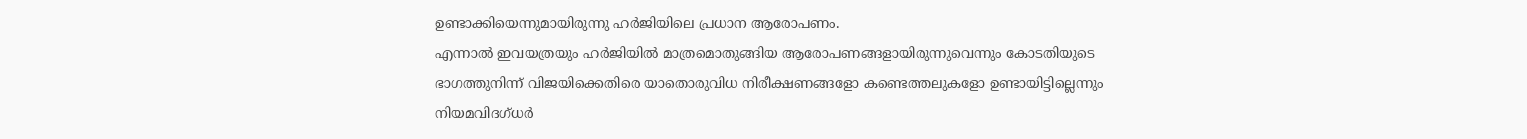ഉണ്ടാക്കിയെന്നുമായിരുന്നു ഹർജിയിലെ പ്രധാന ആരോപണം.
എന്നാൽ ഇവയത്രയും ഹർജിയിൽ മാത്രമൊതുങ്ങിയ ആരോപണങ്ങളായിരുന്നുവെന്നും കോടതിയുടെ ഭാഗത്തുനിന്ന് വിജയിക്കെതിരെ യാതൊരുവിധ നിരീക്ഷണങ്ങളോ കണ്ടെത്തലുകളോ ഉണ്ടായിട്ടില്ലെന്നും നിയമവിദഗ്ധർ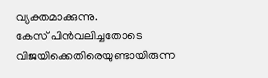വ്യക്തമാക്കുന്നു.
കേസ് പിൻവലിച്ചതോടെ വിജയിക്കെതിരെയുണ്ടായിരുന്ന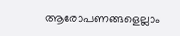ആരോപണങ്ങളെല്ലാം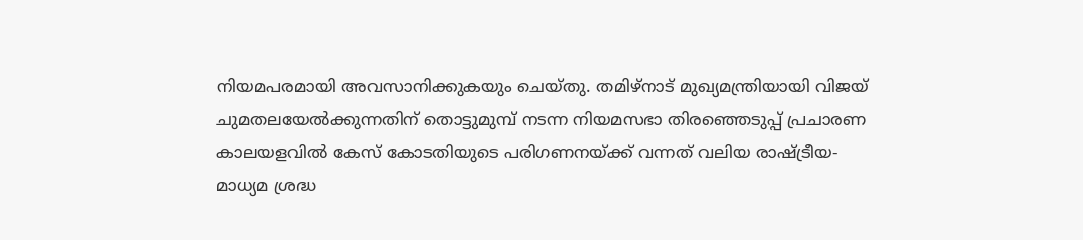നിയമപരമായി അവസാനിക്കുകയും ചെയ്തു. തമിഴ്നാട് മുഖ്യമന്ത്രിയായി വിജയ് ചുമതലയേൽക്കുന്നതിന് തൊട്ടുമുമ്പ് നടന്ന നിയമസഭാ തിരഞ്ഞെടുപ്പ് പ്രചാരണ കാലയളവിൽ കേസ് കോടതിയുടെ പരിഗണനയ്ക്ക് വന്നത് വലിയ രാഷ്ട്രീയ-മാധ്യമ ശ്രദ്ധ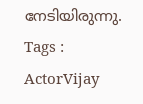നേടിയിരുന്നു.
Tags : ActorVijay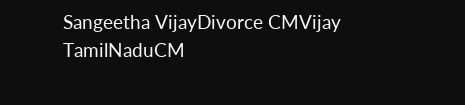Sangeetha VijayDivorce CMVijay TamilNaduCM